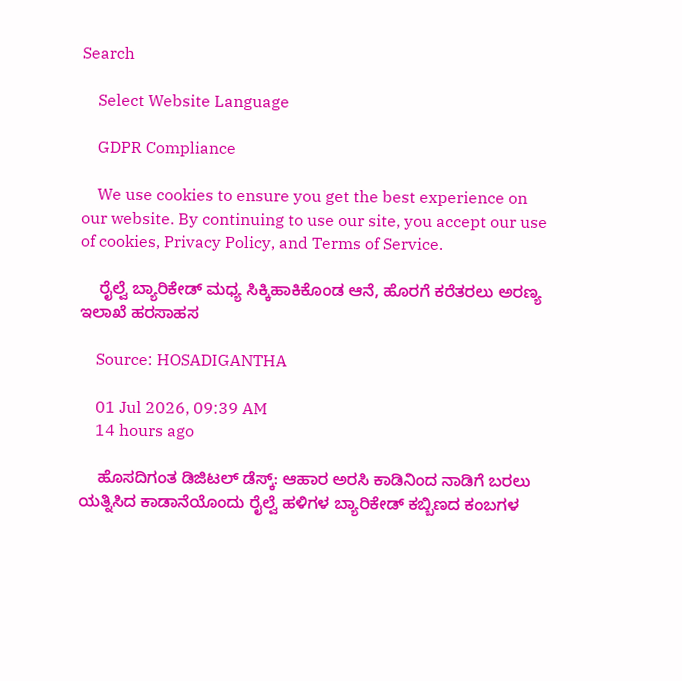Search

    Select Website Language

    GDPR Compliance

    We use cookies to ensure you get the best experience on our website. By continuing to use our site, you accept our use of cookies, Privacy Policy, and Terms of Service.

    ರೈಲ್ವೆ ಬ್ಯಾರಿಕೇಡ್‌ ಮಧ್ಯ ಸಿಕ್ಕಿಹಾಕಿಕೊಂಡ ಆನೆ, ಹೊರಗೆ ಕರೆತರಲು ಅರಣ್ಯ ಇಲಾಖೆ ಹರಸಾಹಸ

    Source: HOSADIGANTHA

    01 Jul 2026, 09:39 AM
    14 hours ago

    ಹೊಸದಿಗಂತ ಡಿಜಿಟಲ್‌ ಡೆಸ್ಕ್‌: ಆಹಾರ ಅರಸಿ ಕಾಡಿನಿಂದ ನಾಡಿಗೆ ಬರಲು ಯತ್ನಿಸಿದ ಕಾಡಾನೆಯೊಂದು ರೈಲ್ವೆ ಹಳಿಗಳ ಬ್ಯಾರಿಕೇಡ್ ಕಬ್ಬಿಣದ ಕಂಬಗಳ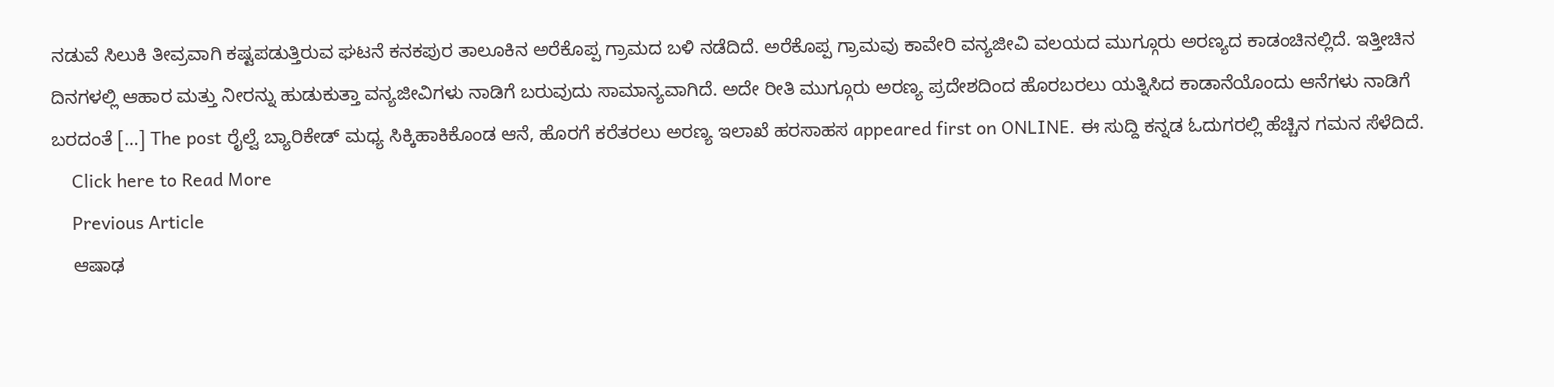ನಡುವೆ ಸಿಲುಕಿ ತೀವ್ರವಾಗಿ ಕಷ್ಟಪಡುತ್ತಿರುವ ಘಟನೆ ಕನಕಪುರ ತಾಲೂಕಿನ ಅರೆಕೊಪ್ಪ ಗ್ರಾಮದ ಬಳಿ ನಡೆದಿದೆ. ಅರೆಕೊಪ್ಪ ಗ್ರಾಮವು ಕಾವೇರಿ ವನ್ಯಜೀವಿ ವಲಯದ ಮುಗ್ಗೂರು ಅರಣ್ಯದ ಕಾಡಂಚಿನಲ್ಲಿದೆ. ಇತ್ತೀಚಿನ ದಿನಗಳಲ್ಲಿ ಆಹಾರ ಮತ್ತು ನೀರನ್ನು ಹುಡುಕುತ್ತಾ ವನ್ಯಜೀವಿಗಳು ನಾಡಿಗೆ ಬರುವುದು ಸಾಮಾನ್ಯವಾಗಿದೆ. ಅದೇ ರೀತಿ ಮುಗ್ಗೂರು ಅರಣ್ಯ ಪ್ರದೇಶದಿಂದ ಹೊರಬರಲು ಯತ್ನಿಸಿದ ಕಾಡಾನೆಯೊಂದು ಆನೆಗಳು ನಾಡಿಗೆ ಬರದಂತೆ […] The post ರೈಲ್ವೆ ಬ್ಯಾರಿಕೇಡ್‌ ಮಧ್ಯ ಸಿಕ್ಕಿಹಾಕಿಕೊಂಡ ಆನೆ, ಹೊರಗೆ ಕರೆತರಲು ಅರಣ್ಯ ಇಲಾಖೆ ಹರಸಾಹಸ appeared first on ONLINE. ಈ ಸುದ್ದಿ ಕನ್ನಡ ಓದುಗರಲ್ಲಿ ಹೆಚ್ಚಿನ ಗಮನ ಸೆಳೆದಿದೆ.
    Click here to Read More
    Previous Article
    ಆಷಾಢ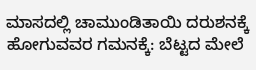ಮಾಸದಲ್ಲಿ ಚಾಮುಂಡಿತಾಯಿ ದರುಶನಕ್ಕೆ ಹೋಗುವವರ ಗಮನಕ್ಕೆ: ಬೆಟ್ಟದ ಮೇಲೆ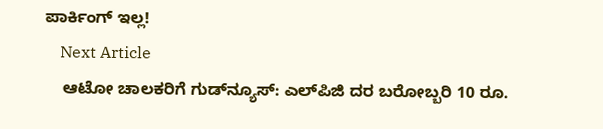ಪಾರ್ಕಿಂಗ್‌ ಇಲ್ಲ!
    Next Article
    ಆಟೋ ಚಾಲಕರಿಗೆ ಗುಡ್‌ನ್ಯೂಸ್‌: ಎಲ್‌ಪಿಜಿ ದರ ಬರೋಬ್ಬರಿ 10 ರೂ.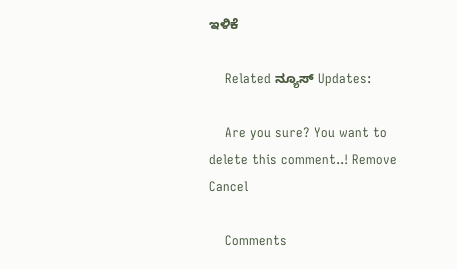ಇಳಿಕೆ

    Related ನ್ಯೂಸ್ Updates:

    Are you sure? You want to delete this comment..! Remove Cancel

    Comments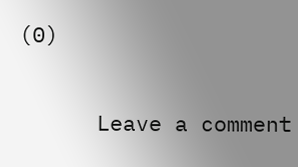(0)

      Leave a comment